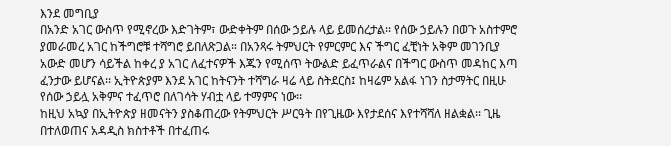እንደ መግቢያ
በአንድ አገር ውስጥ የሚኖረው እድገትም፣ ውድቀትም በሰው ኃይሉ ላይ ይመሰረታል፡፡ የሰው ኃይሉን በወጉ አስተምሮ ያመራመረ አገር ከችግሮቹ ተሻግሮ ይበለጽጋል። በአንጻሩ ትምህርት የምርምር እና ችግር ፈቺነት አቅም መገንቢያ አውድ መሆን ሳይችል ከቀረ ያ አገር ለፈተናዎች እጁን የሚሰጥ ትውልድ ይፈጥራልና በችግር ውስጥ መዳከር እጣ ፈንታው ይሆናል፡፡ ኢትዮጵያም እንደ አገር ከትናንት ተሻግራ ዛሬ ላይ ስትደርስ፤ ከዛሬም አልፋ ነገን ስታማትር በዚሁ የሰው ኃይሏ አቅምና ተፈጥሮ በለገሳት ሃብቷ ላይ ተማምና ነው፡፡
ከዚህ አኳያ በኢትዮጵያ ዘመናትን ያስቆጠረው የትምህርት ሥርዓት በየጊዜው እየታደሰና እየተሻሻለ ዘልቋል፡፡ ጊዜ በተለወጠና አዳዲስ ክስተቶች በተፈጠሩ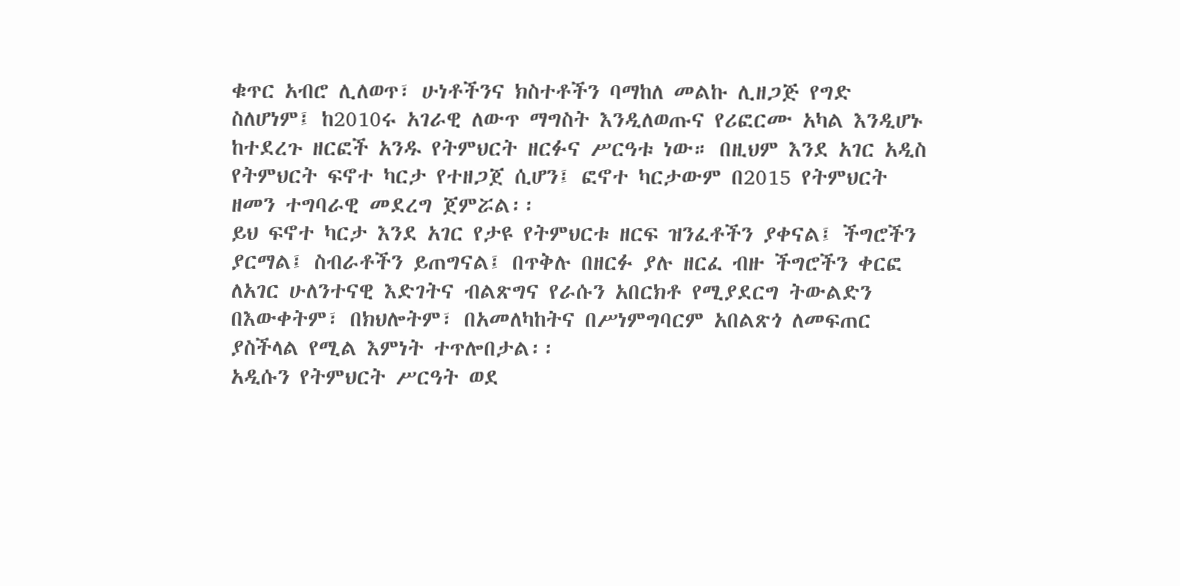ቁጥር አብሮ ሊለወጥ፣ ሁነቶችንና ክስተቶችን ባማከለ መልኩ ሊዘጋጅ የግድ ስለሆነም፤ ከ2010ሩ አገራዊ ለውጥ ማግስት እንዲለወጡና የሪፎርሙ አካል እንዲሆኑ ከተደረጉ ዘርፎች አንዱ የትምህርት ዘርፉና ሥርዓቱ ነው። በዚህም እንደ አገር አዲስ የትምህርት ፍኖተ ካርታ የተዘጋጀ ሲሆን፤ ፎኖተ ካርታውም በ2015 የትምህርት ዘመን ተግባራዊ መደረግ ጀምሯል፡፡
ይህ ፍኖተ ካርታ እንደ አገር የታዩ የትምህርቱ ዘርፍ ዝንፈቶችን ያቀናል፤ ችግሮችን ያርማል፤ ስብራቶችን ይጠግናል፤ በጥቅሉ በዘርፉ ያሉ ዘርፈ ብዙ ችግሮችን ቀርፎ ለአገር ሁለንተናዊ እድገትና ብልጽግና የራሱን አበርክቶ የሚያደርግ ትውልድን በእውቀትም፣ በክህሎትም፣ በአመለካከትና በሥነምግባርም አበልጽጎ ለመፍጠር ያስችላል የሚል እምነት ተጥሎበታል፡፡
አዲሱን የትምህርት ሥርዓት ወደ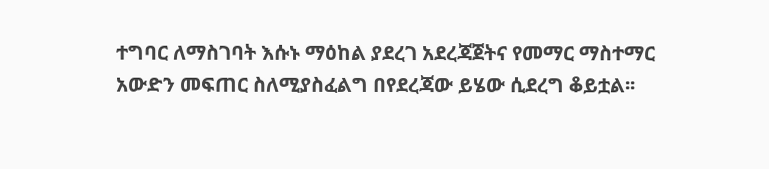ተግባር ለማስገባት እሱኑ ማዕከል ያደረገ አደረጃጀትና የመማር ማስተማር አውድን መፍጠር ስለሚያስፈልግ በየደረጃው ይሄው ሲደረግ ቆይቷል፡፡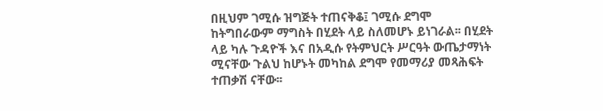በዚህም ገሚሱ ዝግጅት ተጠናቅቆ፤ ገሚሱ ደግሞ ከትግበራውም ማግስት በሂደት ላይ ስለመሆኑ ይነገራል፡፡ በሂደት ላይ ካሉ ጉዳዮች እና በአዲሱ የትምህርት ሥርዓት ውጤታማነት ሚናቸው ጉልህ ከሆኑት መካከል ደግሞ የመማሪያ መጻሕፍት ተጠቃሽ ናቸው፡፡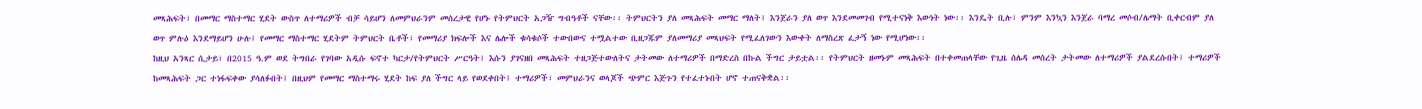መጻሕፍት፣ በመማር ማስተማር ሂደት ውስጥ ለተማሪዎች ብቻ ሳይሆን ለመምህራንም መሰረታዊ የሆኑ የትምህርት አጋዥ ግብዓቶች ናቸው፡፡ ትምህርትን ያለ መጻሕፍት መማር ማለት፤ እንጀራን ያለ ወጥ እንደመመገብ የሚተናነቅ እውነት ነው፡፡ እንዴት ቢሉ፣ ምንም እንኳን እንጀራ ባማረ መሶብ/ሌማት ቢቀርብም ያለ ወጥ ምሉዕ እንደማይሆን ሁሉ፤ የመማር ማስተማር ሂደትም ትምህርት ቤቶች፣ የመማሪያ ክፍሎች እና ሌሎች ቁሳቁሶች ተውበውና ተሟልተው ቢዘጋጁም ያለመማሪያ መጻህፍት የሚፈለገውን እውቀት ለማስረጽ ፈታኝ ነው የሚሆነው፡፡
ከዚህ አንጻር ሲታይ፣ በ2015 ዓ.ም ወደ ትግበራ የገባው አዲሱ ፍኖተ ካርታ/የትምህርት ሥርዓት፤ እሱን ያገናዘበ መጻሕፍት ተዘጋጅተውለትና ታትመው ለተማሪዎች በማድረስ በኩል ችግር ታይቷል፡፡ የትምህርት ዘመኑም መጻሕፍት በተቀመጠላቸው የጊዜ ሰሌዳ መሰረት ታትመው ለተማሪዎች ያልደረሱበት፤ ተማሪዎች ከመጻሕፍት ጋር ተነፋፍቀው ያሳለፉበት፤ በዚህም የመማር ማስተማሩ ሂደት ከፍ ያለ ችግር ላይ የወደቀበት፤ ተማሪዎች፣ መምህራንና ወላጆች ጭምር እጅጉን የተፈተኑበት ሆኖ ተጠናቅቋል፡፡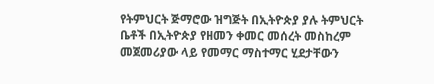የትምህርት ጅማሮው ዝግጅት በኢትዮጵያ ያሉ ትምህርት ቤቶች በኢትዮጵያ የዘመን ቀመር መሰረት መስከረም መጀመሪያው ላይ የመማር ማስተማር ሂደታቸውን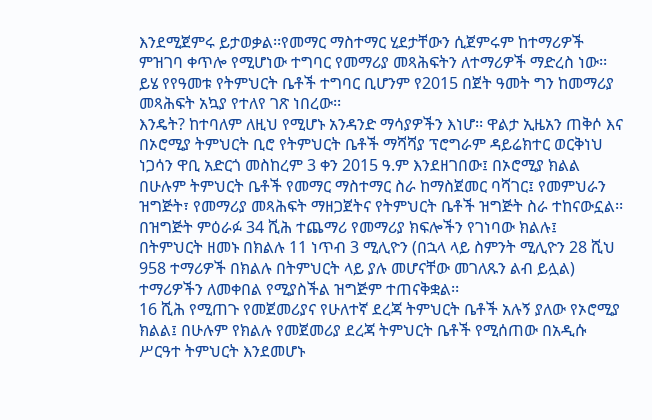እንደሚጀምሩ ይታወቃል፡፡የመማር ማስተማር ሂደታቸውን ሲጀምሩም ከተማሪዎች ምዝገባ ቀጥሎ የሚሆነው ተግባር የመማሪያ መጻሕፍትን ለተማሪዎች ማድረስ ነው፡፡ ይሄ የየዓመቱ የትምህርት ቤቶች ተግባር ቢሆንም የ2015 በጀት ዓመት ግን ከመማሪያ መጻሕፍት አኳያ የተለየ ገጽ ነበረው፡፡
እንዴት? ከተባለም ለዚህ የሚሆኑ አንዳንድ ማሳያዎችን እነሆ፡፡ ዋልታ ኢዜአን ጠቅሶ እና በኦሮሚያ ትምህርት ቢሮ የትምህርት ቤቶች ማሻሻያ ፕሮግራም ዳይሬክተር ወርቅነህ ነጋሳን ዋቢ አድርጎ መስከረም 3 ቀን 2015 ዓ.ም እንደዘገበው፤ በኦሮሚያ ክልል በሁሉም ትምህርት ቤቶች የመማር ማስተማር ስራ ከማስጀመር ባሻገር፤ የመምህራን ዝግጅት፣ የመማሪያ መጻሕፍት ማዘጋጀትና የትምህርት ቤቶች ዝግጅት ስራ ተከናውኗል፡፡
በዝግጅት ምዕራፉ 34 ሺሕ ተጨማሪ የመማሪያ ክፍሎችን የገነባው ክልሉ፤ በትምህርት ዘመኑ በክልሉ 11 ነጥብ 3 ሚሊዮን (በኋላ ላይ ስምንት ሚሊዮን 28 ሺህ 958 ተማሪዎች በክልሉ በትምህርት ላይ ያሉ መሆናቸው መገለጹን ልብ ይሏል) ተማሪዎችን ለመቀበል የሚያስችል ዝግጅም ተጠናቅቋል፡፡
16 ሺሕ የሚጠጉ የመጀመሪያና የሁለተኛ ደረጃ ትምህርት ቤቶች አሉኝ ያለው የኦሮሚያ ክልል፤ በሁሉም የክልሉ የመጀመሪያ ደረጃ ትምህርት ቤቶች የሚሰጠው በአዲሱ ሥርዓተ ትምህርት እንደመሆኑ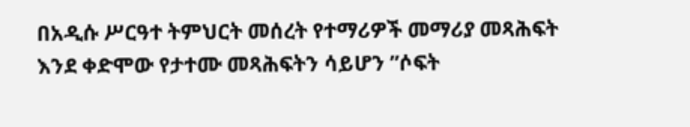በአዲሱ ሥርዓተ ትምህርት መሰረት የተማሪዎች መማሪያ መጻሕፍት እንደ ቀድሞው የታተሙ መጻሕፍትን ሳይሆን ”ሶፍት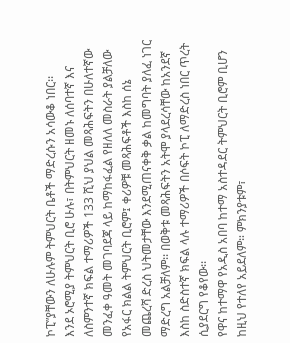ኮፒ”ያቸውን ለሁሉም ትምህርት ቤቶች ማድረሱን አሳውቆ ነበር፡፡
እንደ ኦሮሚያ ትምህርት ቢሮ ሁሉ፣ በትምህርት ዘመኑ ለሰባተኛ እና ለስምንተኛ ክፍል ተማሪዎች 133 ሺህ ያህል መጻሕፍትን በሁለተኛው መንፈቀ ዓመት መገባደጃ ላይ ከማከፋፈል የዘለለ መስራት ያልቻለው የአፋር ክልል ትምህርት ቢሮም፤ ቀሪዎቹ መጻሕፍቶች እስከ ሰኔ መጨረሻ ድረስ ህትመታቸው እንደሚጠናቀቅ ቃል ከመግባት ያለፈ ነገር ማድረግ አልቻለም፡፡ በወቅቱ መጻሕፍትን አትሞ ያላደረሳቸው ከአንደኛ እስከ ስድስተኛ ክፍል ላሉ ተማሪዎች በሶፍት ኮፒ ለማድረስ ነበር ጥረት ሲያደርግ የቆየው፡፡
የዋና ከተማዋ የአዲስ አበባ ከተማ አስተዳደር ትምህርት ቢሮም ቢሆን ከዚህ የተለየ አይደለም። ምክንያቱም፣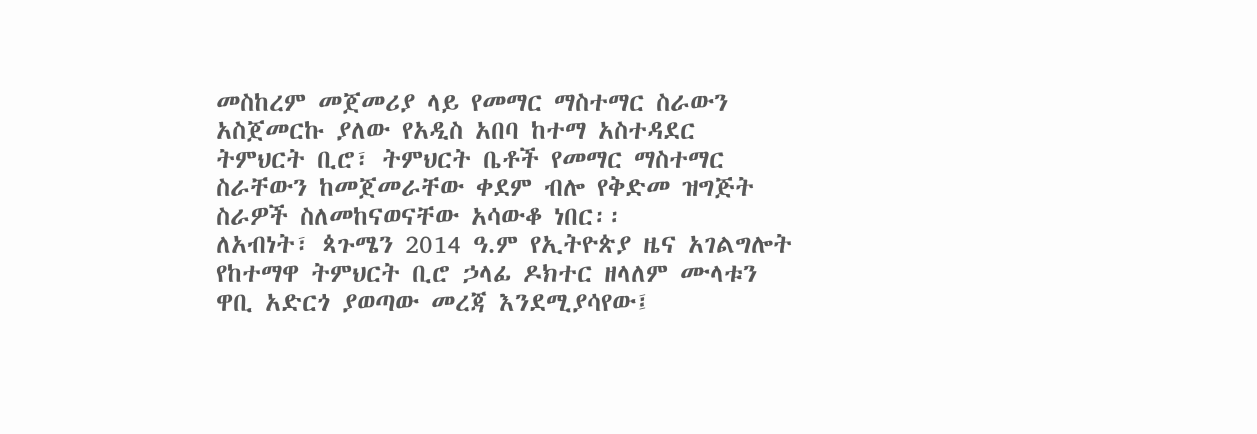መስከረም መጀመሪያ ላይ የመማር ማስተማር ስራውን አስጀመርኩ ያለው የአዲስ አበባ ከተማ አስተዳደር ትምህርት ቢሮ፣ ትምህርት ቤቶች የመማር ማስተማር ስራቸውን ከመጀመራቸው ቀደም ብሎ የቅድመ ዝግጅት ስራዎች ስለመከናወናቸው አሳውቆ ነበር፡፡
ለአብነት፣ ጳጉሜን 2014 ዓ.ም የኢትዮጵያ ዜና አገልግሎት የከተማዋ ትምህርት ቢሮ ኃላፊ ዶክተር ዘላለም ሙላቱን ዋቢ አድርጎ ያወጣው መረጃ እንደሚያሳየው፤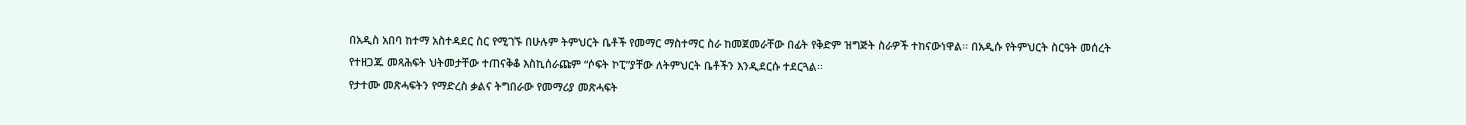በአዲስ አበባ ከተማ አስተዳደር ስር የሚገኙ በሁሉም ትምህርት ቤቶች የመማር ማስተማር ስራ ከመጀመራቸው በፊት የቅድም ዝግጅት ስራዎች ተከናውነዋል፡፡ በአዲሱ የትምህርት ስርዓት መሰረት
የተዘጋጁ መጻሕፍት ህትመታቸው ተጠናቅቆ እስኪሰራጩም “ሶፍት ኮፒ”ያቸው ለትምህርት ቤቶችን እንዲደርሱ ተደርጓል፡፡
የታተሙ መጽሓፍትን የማድረስ ቃልና ትግበራው የመማሪያ መጽሓፍት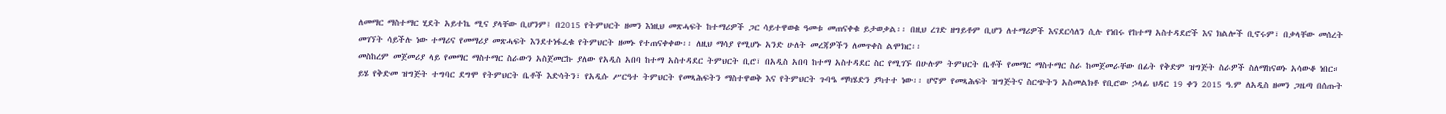ለመማር ማስተማር ሂደት አይተኬ ሚና ያላቸው ቢሆንም፤ በ2015 የትምህርት ዘመን እነዚህ መጽሓፍት ከተማሪዎች ጋር ሳይተዋወቁ ዓመቱ መጠናቀቁ ይታወቃል፡፡ በዚህ ረገድ ዘግይቶም ቢሆን ለተማሪዎች እናደርሳለን ሲሉ የነበሩ የከተማ አስተዳደሮች እና ክልሎች ቢኖሩም፣ በቃላቸው መሰረት መገኘት ሳይችሉ ነው ተማሪና የመማሪያ መጽሓፍት እንደተነፋፈቁ የትምህርት ዘመኑ የተጠናቀቀው፡፡ ለዚህ ማሳያ የሚሆኑ አንድ ሁለት መረጃዎችን ለመጥቀስ ልሞክር፡፡
መስከረም መጀመሪያ ላይ የመማር ማስተማር ስራውን አስጀመርኩ ያለው የአዲስ አበባ ከተማ አስተዳደር ትምህርት ቢሮ፣ በአዲስ አበባ ከተማ አስተዳደር ስር የሚገኙ በሁሉም ትምህርት ቤቶች የመማር ማስተማር ስራ ከመጀመራቸው በፊት የቅድም ዝግጅት ስራዎች ስለማከናወኑ አሳውቆ ነበር።
ይሄ የቅድመ ዝግጅት ተግባር ደግሞ የትምህርት ቤቶች እድሳትን፣ የአዲሱ ሥርዓተ ትምህርት የመጻሕፍትን ማስተዋወቅ እና የትምህርት ጉባዔ ማካሄድን ያካተተ ነው፡፡ ሆኖም የመጻሕፍት ዝግጅትና ስርጭትን አስመልክቶ የቢሮው ኃላፊ ህዳር 19 ቀን 2015 ዓ.ም ለአዲስ ዘመን ጋዜጣ በሰጡት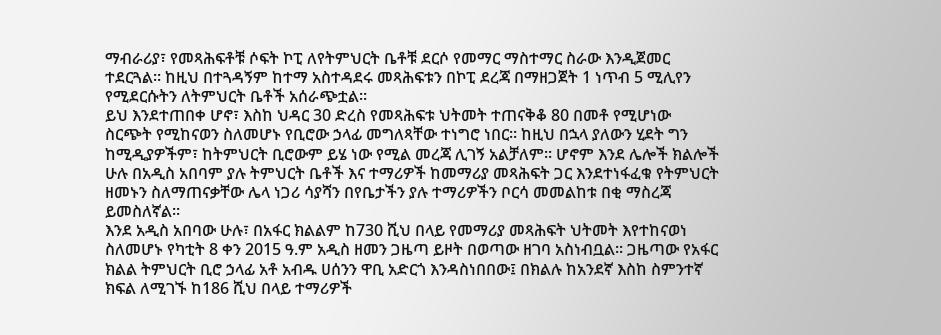ማብራሪያ፣ የመጻሕፍቶቹ ሶፍት ኮፒ ለየትምህርት ቤቶቹ ደርሶ የመማር ማስተማር ስራው እንዲጀመር ተደርጓል፡፡ ከዚህ በተጓዳኝም ከተማ አስተዳደሩ መጻሕፍቱን በኮፒ ደረጃ በማዘጋጀት 1 ነጥብ 5 ሚሊየን የሚደርሱትን ለትምህርት ቤቶች አሰራጭቷል፡፡
ይህ እንደተጠበቀ ሆኖ፣ እስከ ህዳር 30 ድረስ የመጻሕፍቱ ህትመት ተጠናቅቆ 80 በመቶ የሚሆነው ስርጭት የሚከናወን ስለመሆኑ የቢሮው ኃላፊ መግለጻቸው ተነግሮ ነበር፡፡ ከዚህ በኋላ ያለውን ሂደት ግን ከሚዲያዎችም፣ ከትምህርት ቢሮውም ይሄ ነው የሚል መረጃ ሊገኝ አልቻለም፡፡ ሆኖም እንደ ሌሎች ክልሎች ሁሉ በአዲስ አበባም ያሉ ትምህርት ቤቶች እና ተማሪዎች ከመማሪያ መጻሕፍት ጋር እንደተነፋፈቁ የትምህርት ዘመኑን ስለማጠናቃቸው ሌላ ነጋሪ ሳያሻን በየቤታችን ያሉ ተማሪዎችን ቦርሳ መመልከቱ በቂ ማስረጃ ይመስለኛል፡፡
እንደ አዲስ አበባው ሁሉ፣ በአፋር ክልልም ከ730 ሺህ በላይ የመማሪያ መጻሕፍት ህትመት እየተከናወነ ስለመሆኑ የካቲት 8 ቀን 2015 ዓ.ም አዲስ ዘመን ጋዜጣ ይዞት በወጣው ዘገባ አስነብቧል፡፡ ጋዜጣው የአፋር ክልል ትምህርት ቢሮ ኃላፊ አቶ አብዱ ሀሰንን ዋቢ አድርጎ እንዳስነበበው፤ በክልሉ ከአንደኛ እስከ ስምንተኛ ክፍል ለሚገኙ ከ186 ሺህ በላይ ተማሪዎች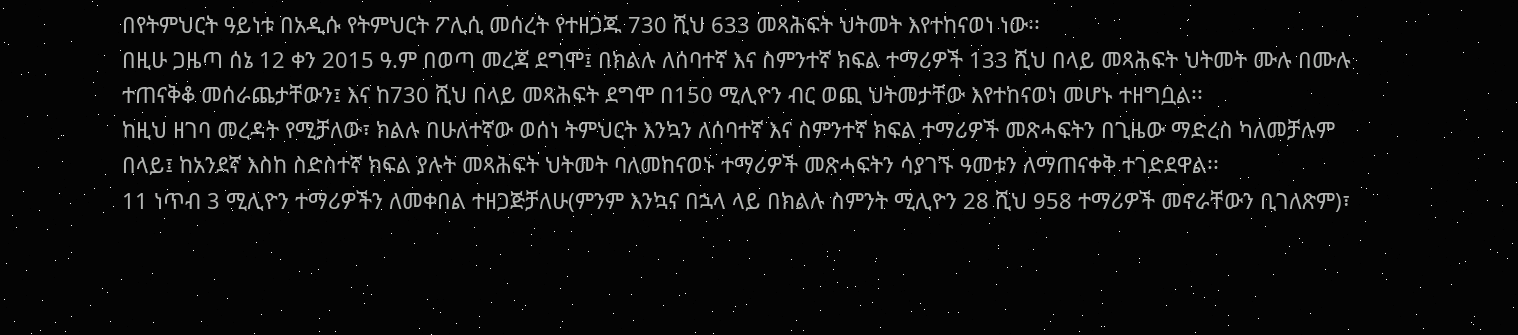በየትምህርት ዓይነቱ በአዲሱ የትምህርት ፖሊሲ መሰረት የተዘጋጁ 730 ሺህ 633 መጻሕፍት ህትመት እየተከናወነ ነው፡፡
በዚሁ ጋዜጣ ሰኔ 12 ቀን 2015 ዓ.ም በወጣ መረጃ ደግሞ፤ በክልሉ ለሰባተኛ እና ስምንተኛ ክፍል ተማሪዎች 133 ሺህ በላይ መጻሕፍት ህትመት ሙሉ በሙሉ ተጠናቅቆ መሰራጨታቸውን፤ እና ከ730 ሺህ በላይ መጻሕፍት ደግሞ በ150 ሚሊዮን ብር ወጪ ህትመታቸው እየተከናወነ መሆኑ ተዘግቧል፡፡
ከዚህ ዘገባ መረዳት የሚቻለው፣ ክልሉ በሁለተኛው ወሰነ ትምህርት እንኳን ለሰባተኛ እና ስምንተኛ ክፍል ተማሪዎች መጽሓፍትን በጊዜው ማድረስ ካለመቻሉም በላይ፤ ከአንደኛ እስከ ስድስተኛ ክፍል ያሉት መጻሕፍት ህትመት ባለመከናወኑ ተማሪዎች መጽሓፍትን ሳያገኙ ዓመቱን ለማጠናቀቅ ተገድደዋል፡፡
11 ነጥብ 3 ሚሊዮን ተማሪዎችን ለመቀበል ተዘጋጅቻለሁ(ምንም እንኳና በኋላ ላይ በክልሉ ስምንት ሚሊዮን 28 ሺህ 958 ተማሪዎች መኖራቸውን ቢገለጽም)፣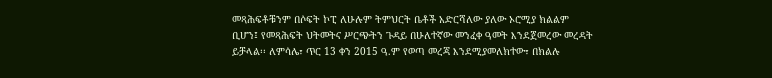መጻሕፍቶቹንም በሶፍት ኮፒ ለሁሉም ትምህርት ቤቶች አድርሻለው ያለው ኦሮሚያ ክልልም ቢሆን፤ የመጻሕፍት ህትመትና ሥርጭትን ጉዳይ በሁለተኛው መንፈቀ ዓመት እንደጀመረው መረዳት ይቻላል፡፡ ለምሳሌ፣ ጥር 13 ቀን 2015 ዓ.ም የወጣ መረጃ እንደሚያመለክተው፣ በክልሉ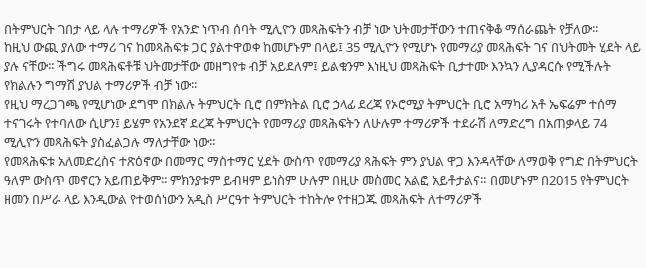በትምህርት ገበታ ላይ ላሉ ተማሪዎች የአንድ ነጥብ ሰባት ሚሊዮን መጻሕፍትን ብቻ ነው ህትመታቸውን ተጠናቅቆ ማሰራጨት የቻለው፡፡
ከዚህ ውጪ ያለው ተማሪ ገና ከመጻሕፍቱ ጋር ያልተዋወቀ ከመሆኑም በላይ፤ 35 ሚሊዮን የሚሆኑ የመማሪያ መጻሕፍት ገና በህትመት ሂደት ላይ ያሉ ናቸው፡፡ ችግሩ መጻሕፍቶቹ ህትመታቸው መዘግየቱ ብቻ አይደለም፤ ይልቁንም እነዚህ መጻሕፍት ቢታተሙ እንኳን ሊያዳርሱ የሚችሉት የክልሉን ግማሽ ያህል ተማሪዎች ብቻ ነው፡፡
የዚህ ማረጋገጫ የሚሆነው ደግሞ በክልሉ ትምህርት ቢሮ በምክትል ቢሮ ኃላፊ ደረጃ የኦሮሚያ ትምህርት ቢሮ አማካሪ አቶ ኤፍሬም ተሰማ ተናገሩት የተባለው ሲሆን፤ ይሄም የአንደኛ ደረጃ ትምህርት የመማሪያ መጻሕፍትን ለሁሉም ተማሪዎች ተደራሽ ለማድረግ በአጠቃላይ 74 ሚሊዮን መጻሕፍት ያስፈልጋሉ ማለታቸው ነው፡፡
የመጻሕፍቱ አለመድረስና ተጽዕኖው በመማር ማስተማር ሂደት ውስጥ የመማሪያ ጻሕፍት ምን ያህል ዋጋ እንዳላቸው ለማወቅ የግድ በትምህርት ዓለም ውስጥ መኖርን አይጠይቅም፡፡ ምክንያቱም ይብዛም ይነስም ሁሉም በዚሁ መስመር አልፎ አይቶታልና። በመሆኑም በ2015 የትምህርት ዘመን በሥራ ላይ እንዲውል የተወሰነውን አዲስ ሥርዓተ ትምህርት ተከትሎ የተዘጋጁ መጻሕፍት ለተማሪዎች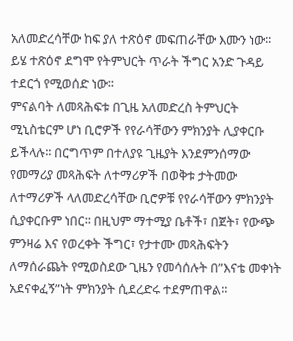አለመድረሳቸው ከፍ ያለ ተጽዕኖ መፍጠራቸው እሙን ነው፡፡ ይሄ ተጽዕኖ ደግሞ የትምህርት ጥራት ችግር አንድ ጉዳይ ተደርጎ የሚወሰድ ነው፡፡
ምናልባት ለመጻሕፍቱ በጊዜ አለመድረስ ትምህርት ሚኒስቴርም ሆነ ቢሮዎች የየራሳቸውን ምክንያት ሊያቀርቡ ይችላሉ፡፡ በርግጥም በተለያዩ ጊዜያት እንደምንሰማው የመማሪያ መጻሕፍት ለተማሪዎች በወቅቱ ታትመው ለተማሪዎች ላለመድረሳቸው ቢሮዎቹ የየራሳቸውን ምክንያት ሲያቀርቡም ነበር፡፡ በዚህም ማተሚያ ቤቶች፣ በጀት፣ የውጭ ምንዛሬ እና የወረቀት ችግር፣ የታተሙ መጻሕፍትን ለማሰራጨት የሚወስደው ጊዜን የመሳሰሉት በ”እናቴ መቀነት አደናቀፈኝ”ነት ምክንያት ሲደረድሩ ተደምጠዋል፡፡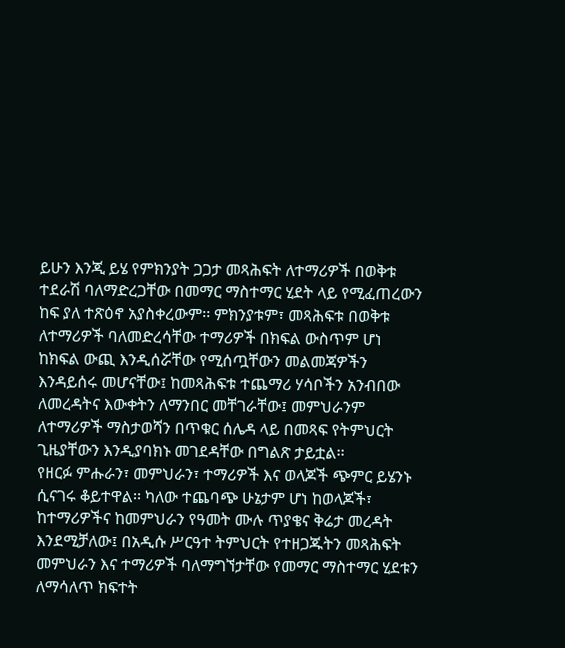ይሁን እንጂ ይሄ የምክንያት ጋጋታ መጻሕፍት ለተማሪዎች በወቅቱ ተደራሽ ባለማድረጋቸው በመማር ማስተማር ሂደት ላይ የሚፈጠረውን ከፍ ያለ ተጽዕኖ አያስቀረውም፡፡ ምክንያቱም፣ መጻሕፍቱ በወቅቱ ለተማሪዎች ባለመድረሳቸው ተማሪዎች በክፍል ውስጥም ሆነ ከክፍል ውጪ እንዲሰሯቸው የሚሰጧቸውን መልመጃዎችን እንዳይሰሩ መሆናቸው፤ ከመጻሕፍቱ ተጨማሪ ሃሳቦችን አንብበው ለመረዳትና እውቀትን ለማንበር መቸገራቸው፤ መምህራንም ለተማሪዎች ማስታወሻን በጥቁር ሰሌዳ ላይ በመጻፍ የትምህርት ጊዜያቸውን እንዲያባክኑ መገደዳቸው በግልጽ ታይቷል፡፡
የዘርፉ ምሑራን፣ መምህራን፣ ተማሪዎች እና ወላጆች ጭምር ይሄንኑ ሲናገሩ ቆይተዋል፡፡ ካለው ተጨባጭ ሁኔታም ሆነ ከወላጆች፣ ከተማሪዎችና ከመምህራን የዓመት ሙሉ ጥያቄና ቅሬታ መረዳት እንደሚቻለው፤ በአዲሱ ሥርዓተ ትምህርት የተዘጋጁትን መጻሕፍት መምህራን እና ተማሪዎች ባለማግኘታቸው የመማር ማስተማር ሂደቱን ለማሳለጥ ክፍተት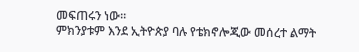መፍጠሩን ነው፡፡
ምክንያቱም እንደ ኢትዮጵያ ባሉ የቴክኖሎጂው መሰረተ ልማት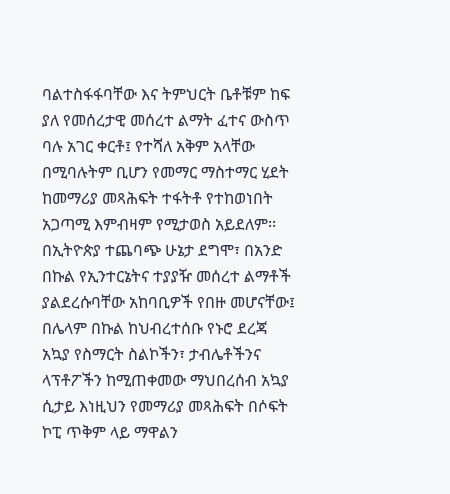ባልተስፋፋባቸው እና ትምህርት ቤቶቹም ከፍ ያለ የመሰረታዊ መሰረተ ልማት ፈተና ውስጥ ባሉ አገር ቀርቶ፤ የተሻለ አቅም አላቸው በሚባሉትም ቢሆን የመማር ማስተማር ሂደት ከመማሪያ መጻሕፍት ተፋትቶ የተከወነበት አጋጣሚ እምብዛም የሚታወስ አይደለም፡፡
በኢትዮጵያ ተጨባጭ ሁኔታ ደግሞ፣ በአንድ በኩል የኢንተርኔትና ተያያዥ መሰረተ ልማቶች ያልደረሱባቸው አከባቢዎች የበዙ መሆናቸው፤ በሌላም በኩል ከህብረተሰቡ የኑሮ ደረጃ አኳያ የስማርት ስልኮችን፣ ታብሌቶችንና ላፕቶፖችን ከሚጠቀመው ማህበረሰብ አኳያ ሲታይ እነዚህን የመማሪያ መጻሕፍት በሶፍት ኮፒ ጥቅም ላይ ማዋልን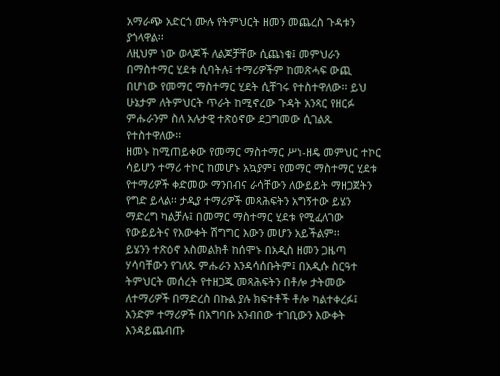አማራጭ አድርጎ ሙሉ የትምህርት ዘመን መጨረስ ጉዳቱን ያጎላዋል፡፡
ለዚህም ነው ወላጆች ለልጆቻቸው ሲጨነቁ፤ መምህራን በማስተማር ሂደቱ ሲባትሉ፤ ተማሪዎችም ከመጽሓፍ ውጪ በሆነው የመማር ማስተማር ሂደት ሲቸገሩ የተስተዋለው፡፡ ይህ ሁኔታም ለትምህርት ጥራት ከሚኖረው ጉዳት አንጻር የዘርፉ ምሑራንም ስለ አሉታዊ ተጽዕኖው ደጋግመው ሲገልጹ የተስተዋለው፡፡
ዘመኑ ከሚጠይቀው የመማር ማስተማር ሥነ-ዘዴ መምህር ተኮር ሳይሆን ተማሪ ተኮር ከመሆኑ አኳያም፤ የመማር ማስተማር ሂደቱ የተማሪዎች ቀድመው ማንበብና ራሳቸውን ለውይይት ማዘጋጀትን የግድ ይላል፡፡ ታዲያ ተማሪዎች መጻሕፍትን አግኝተው ይሄን ማድረግ ካልቻሉ፤ በመማር ማስተማር ሂደቱ የሚፈለገው የውይይትና የእውቀት ሽግግር እውን መሆን አይችልም፡፡
ይሄንን ተጽዕኖ አስመልክቶ ከሰሞኑ በአዲስ ዘመን ጋዜጣ ሃሳባቸውን የገለጹ ምሑራን እንዳሳሰቡትም፤ በአዲሱ ስርዓተ ትምህርት መሰረት የተዘጋጁ መጻሕፍትን በቶሎ ታትመው ለተማሪዎች በማድረስ በኩል ያሉ ክፍተቶች ቶሎ ካልተቀረፉ፤ አንድም ተማሪዎች በአግባቡ አንብበው ተገቢውን እውቀት እንዳይጨብጡ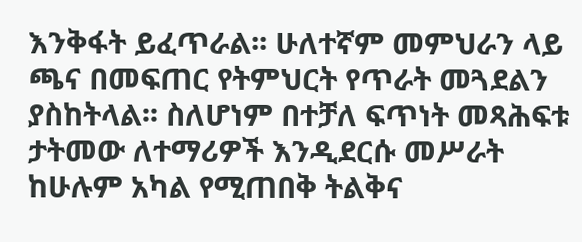እንቅፋት ይፈጥራል፡፡ ሁለተኛም መምህራን ላይ ጫና በመፍጠር የትምህርት የጥራት መጓደልን ያስከትላል፡፡ ስለሆነም በተቻለ ፍጥነት መጻሕፍቱ ታትመው ለተማሪዎች እንዲደርሱ መሥራት ከሁሉም አካል የሚጠበቅ ትልቅና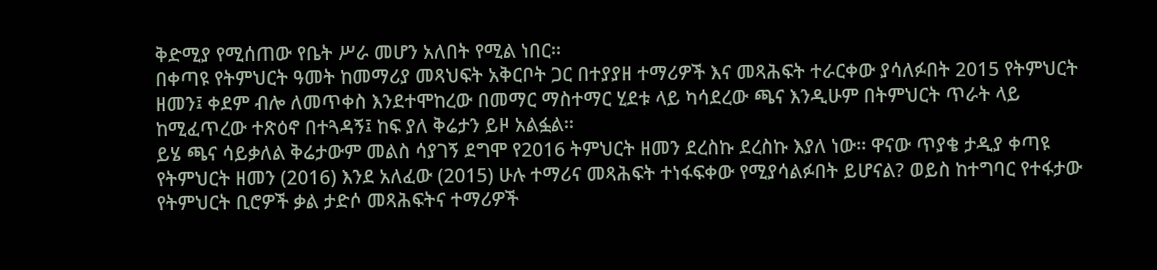ቅድሚያ የሚሰጠው የቤት ሥራ መሆን አለበት የሚል ነበር፡፡
በቀጣዩ የትምህርት ዓመት ከመማሪያ መጻህፍት አቅርቦት ጋር በተያያዘ ተማሪዎች እና መጻሕፍት ተራርቀው ያሳለፉበት 2015 የትምህርት ዘመን፤ ቀደም ብሎ ለመጥቀስ እንደተሞከረው በመማር ማስተማር ሂደቱ ላይ ካሳደረው ጫና እንዲሁም በትምህርት ጥራት ላይ ከሚፈጥረው ተጽዕኖ በተጓዳኝ፤ ከፍ ያለ ቅሬታን ይዞ አልፏል፡፡
ይሄ ጫና ሳይቃለል ቅሬታውም መልስ ሳያገኝ ደግሞ የ2016 ትምህርት ዘመን ደረስኩ ደረስኩ እያለ ነው፡፡ ዋናው ጥያቄ ታዲያ ቀጣዩ የትምህርት ዘመን (2016) እንደ አለፈው (2015) ሁሉ ተማሪና መጻሕፍት ተነፋፍቀው የሚያሳልፉበት ይሆናል? ወይስ ከተግባር የተፋታው የትምህርት ቢሮዎች ቃል ታድሶ መጻሕፍትና ተማሪዎች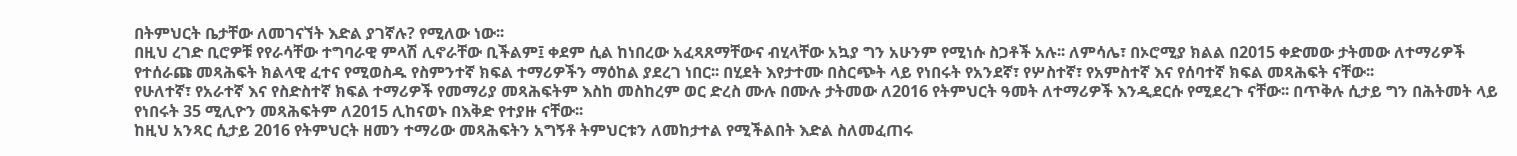በትምህርት ቤታቸው ለመገናኘት እድል ያገኛሉ? የሚለው ነው፡፡
በዚህ ረገድ ቢሮዎቹ የየራሳቸው ተግባራዊ ምላሽ ሊኖራቸው ቢችልም፤ ቀደም ሲል ከነበረው አፈጻጸማቸውና ብሂላቸው አኳያ ግን አሁንም የሚነሱ ስጋቶች አሉ፡፡ ለምሳሌ፣ በኦሮሚያ ክልል በ2015 ቀድመው ታትመው ለተማሪዎች የተሰራጩ መጻሕፍት ክልላዊ ፈተና የሚወስዱ የስምንተኛ ክፍል ተማሪዎችን ማዕከል ያደረገ ነበር፡፡ በሂደት እየታተሙ በስርጭት ላይ የነበሩት የአንደኛ፣ የሦስተኛ፣ የአምስተኛ እና የሰባተኛ ክፍል መጻሕፍት ናቸው፡፡
የሁለተኛ፣ የአራተኛ እና የስድስተኛ ክፍል ተማሪዎች የመማሪያ መጻሕፍትም እስከ መስከረም ወር ድረስ ሙሉ በሙሉ ታትመው ለ2016 የትምህርት ዓመት ለተማሪዎች እንዲደርሱ የሚደረጉ ናቸው፡፡ በጥቅሉ ሲታይ ግን በሕትመት ላይ የነበሩት 35 ሚሊዮን መጻሕፍትም ለ2015 ሊከናወኑ በእቅድ የተያዙ ናቸው፡፡
ከዚህ አንጻር ሲታይ 2016 የትምህርት ዘመን ተማሪው መጻሕፍትን አግኝቶ ትምህርቱን ለመከታተል የሚችልበት እድል ስለመፈጠሩ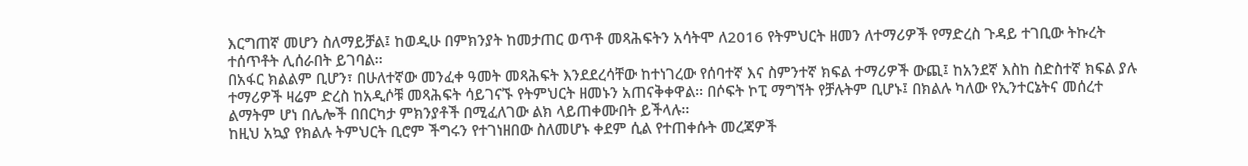እርግጠኛ መሆን ስለማይቻል፤ ከወዲሁ በምክንያት ከመታጠር ወጥቶ መጻሕፍትን አሳትሞ ለ2016 የትምህርት ዘመን ለተማሪዎች የማድረስ ጉዳይ ተገቢው ትኩረት ተሰጥቶት ሊሰራበት ይገባል፡፡
በአፋር ክልልም ቢሆን፣ በሁለተኛው መንፈቀ ዓመት መጻሕፍት እንደደረሳቸው ከተነገረው የሰባተኛ እና ስምንተኛ ክፍል ተማሪዎች ውጪ፤ ከአንደኛ እስከ ስድስተኛ ክፍል ያሉ ተማሪዎች ዛሬም ድረስ ከአዲሶቹ መጻሕፍት ሳይገናኙ የትምህርት ዘመኑን አጠናቅቀዋል፡፡ በሶፍት ኮፒ ማግኘት የቻሉትም ቢሆኑ፤ በክልሉ ካለው የኢንተርኔትና መሰረተ ልማትም ሆነ በሌሎች በበርካታ ምክንያቶች በሚፈለገው ልክ ላይጠቀሙበት ይችላሉ፡፡
ከዚህ አኳያ የክልሉ ትምህርት ቢሮም ችግሩን የተገነዘበው ስለመሆኑ ቀደም ሲል የተጠቀሱት መረጃዎች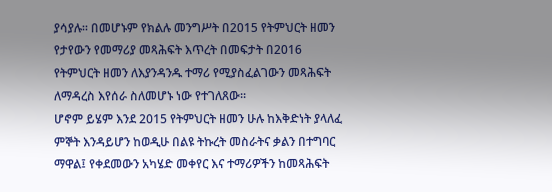ያሳያሉ፡፡ በመሆኑም የክልሉ መንግሥት በ2015 የትምህርት ዘመን የታየውን የመማሪያ መጻሕፍት እጥረት በመፍታት በ2016 የትምህርት ዘመን ለእያንዳንዱ ተማሪ የሚያስፈልገውን መጻሕፍት ለማዳረስ እየሰራ ስለመሆኑ ነው የተገለጸው፡፡
ሆኖም ይሄም እንደ 2015 የትምህርት ዘመን ሁሉ ከእቅድነት ያላለፈ ምኞት እንዳይሆን ከወዲሁ በልዩ ትኩረት መስራትና ቃልን በተግባር ማዋል፤ የቀደመውን አካሄድ መቀየር እና ተማሪዎችን ከመጻሕፍት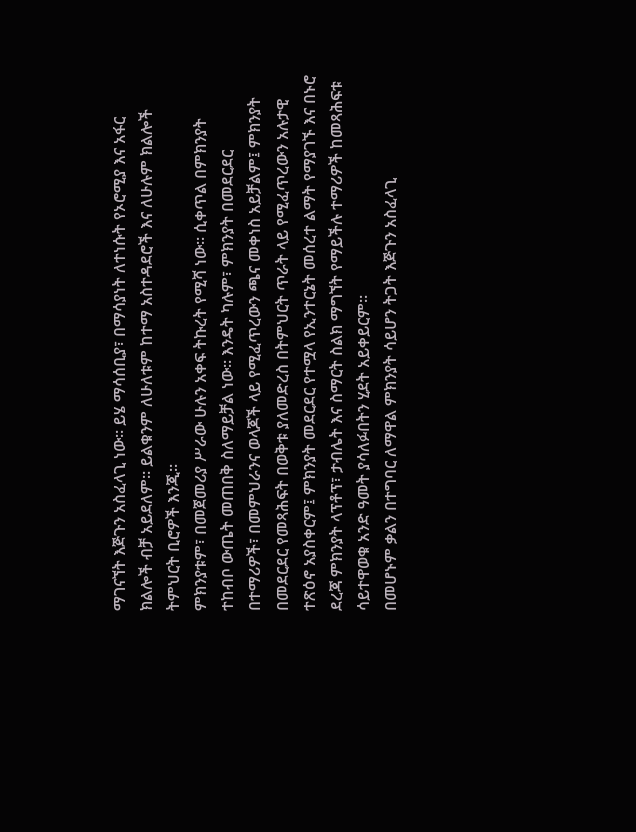ማገናኘት እጅጉን አስፈላጊ ነው፡፡ ይሄ ማሳሰቢያ፣ በማሳያነት ለተነሱት የኦሮሚያ እና አፋር ክልሎች ብቻ አይደለም። ይልቁንም ለሁለቱም ከተማ አስተዳደሮች እና ለሁሉም ክልሎች ትምህርት ቢሮዎች እንጂ፡፡
ምክንያቱም፣ በመጀመሪያ ሥራው ሁሉን አቀፍ ትኩረት የሚሻ ነው፡፡ ሲቀጥል በምክንያት ተከብቦ ውጤት መጠበቅ ስለማይቻል ነው፡፡ እንዴት ካሉም፣ ምክንያት በመደርደር በተማሪዎች፣ በመምህራንና ወላጆች ላይ የሚፈጥረውን ጫና መቀነስ አይቻልም፤ ምክንያት በመደርደር የመጻሕፍት በወቅቱ ያለመድረስ በትምህርት ጥራት ላይ የሚፈጥረውን አሉታዊ ተጽዕኖ አያስቀርም፤ ምክንያት መደርደር የተሟላ የኢንተርኔት መሰረተ ልማት የማያገኙ እና በኑሮ ደረጃ ምክንያት ላፕቶፕ፣ ታብሌት እና ስማርት ስልክ ማግኘት የማይችሉ ተማሪዎች ከመጻሕፍቱ ሳይተዋወቁ አንድ ዓመት ያሳለፉበትን ሂደት አይቀይርም።
በመሆኑም ቃልን በተግባር ለማዋል ምክንያት ሳይሆን ትጋት እጅጉን አስፈላጊ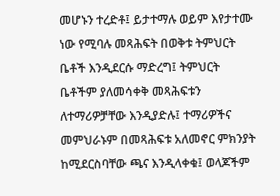መሆኑን ተረድቶ፤ ይታተማሉ ወይም እየታተሙ ነው የሚባሉ መጻሕፍት በወቅቱ ትምህርት ቤቶች እንዲደርሱ ማድረግ፤ ትምህርት ቤቶችም ያለመሳቀቅ መጻሕፍቱን ለተማሪዎቻቸው እንዲያድሉ፤ ተማሪዎችና መምህራኑም በመጻሕፍቱ አለመኖር ምክንያት ከሚደርስባቸው ጫና እንዲላቀቁ፤ ወላጆችም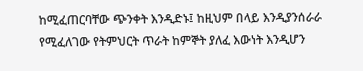ከሚፈጠርባቸው ጭንቀት እንዲድኑ፤ ከዚህም በላይ እንዲያንሰራራ የሚፈለገው የትምህርት ጥራት ከምኞት ያለፈ እውነት እንዲሆን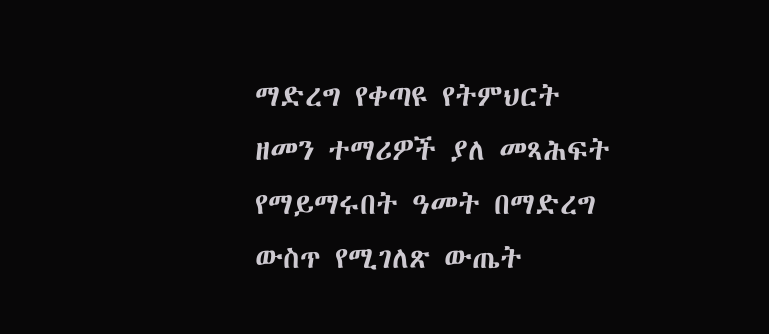ማድረግ የቀጣዩ የትምህርት ዘመን ተማሪዎች ያለ መጻሕፍት የማይማሩበት ዓመት በማድረግ ውስጥ የሚገለጽ ውጤት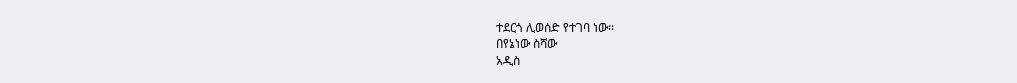ተደርጎ ሊወሰድ የተገባ ነው፡፡
በየኔነው ስሻው
አዲስ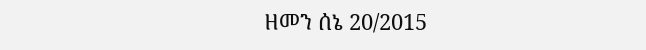ዘመን ሰኔ 20/2015